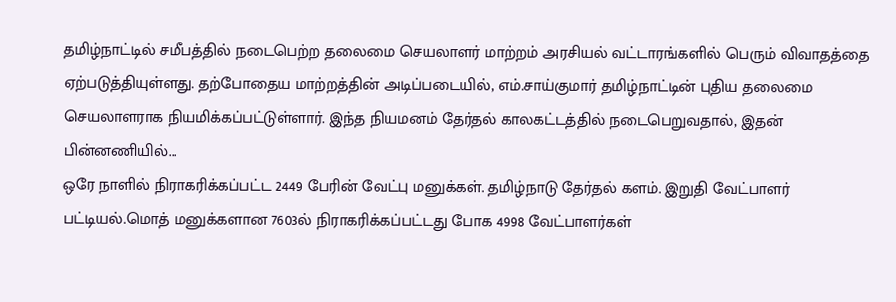தமிழ்நாட்டில் சமீபத்தில் நடைபெற்ற தலைமை செயலாளர் மாற்றம் அரசியல் வட்டாரங்களில் பெரும் விவாதத்தை ஏற்படுத்தியுள்ளது. தற்போதைய மாற்றத்தின் அடிப்படையில், எம்.சாய்குமார் தமிழ்நாட்டின் புதிய தலைமை செயலாளராக நியமிக்கப்பட்டுள்ளார். இந்த நியமனம் தேர்தல் காலகட்டத்தில் நடைபெறுவதால், இதன் பின்னணியில்...
ஒரே நாளில் நிராகரிக்கப்பட்ட 2449 பேரின் வேட்பு மனுக்கள். தமிழ்நாடு தேர்தல் களம். இறுதி வேட்பாளர் பட்டியல்.மொத் மனுக்களான 7603ல் நிராகரிக்கப்பட்டது போக 4998 வேட்பாளர்கள்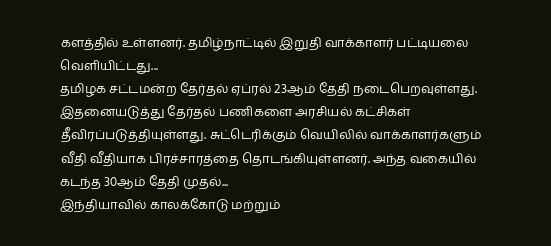களத்தில் உள்ளனர். தமிழ்நாட்டில் இறுதி வாக்காளர் பட்டியலை வெளியிட்டது...
தமிழக சட்டமன்ற தேர்தல் ஏப்ரல் 23ஆம் தேதி நடைபெறவுள்ளது. இதனையடுத்து தேர்தல் பணிகளை அரசியல் கட்சிகள் தீவிரப்படுத்தியுள்ளது. சுட்டெரிக்கும் வெயிலில் வாக்காளர்களும் வீதி வீதியாக பிரச்சாரத்தை தொடங்கியுள்ளனர். அந்த வகையில் கடந்த 30ஆம் தேதி முதல்...
இந்தியாவில் காலக்கோடு மற்றும்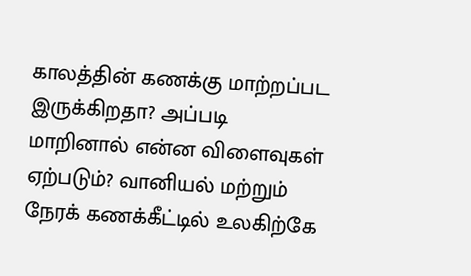காலத்தின் கணக்கு மாற்றப்பட இருக்கிறதா? அப்படி மாறினால் என்ன விளைவுகள் ஏற்படும்? வானியல் மற்றும் நேரக் கணக்கீட்டில் உலகிற்கே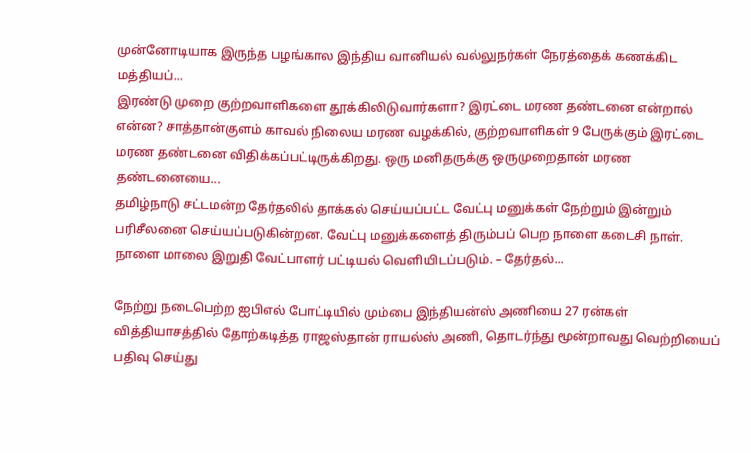முன்னோடியாக இருந்த பழங்கால இந்திய வானியல் வல்லுநர்கள் நேரத்தைக் கணக்கிட மத்தியப்...
இரண்டு முறை குற்றவாளிகளை தூக்கிலிடுவார்களா? இரட்டை மரண தண்டனை என்றால் என்ன? சாத்தான்குளம் காவல் நிலைய மரண வழக்கில், குற்றவாளிகள் 9 பேருக்கும் இரட்டை மரண தண்டனை விதிக்கப்பட்டிருக்கிறது. ஒரு மனிதருக்கு ஒருமுறைதான் மரண தண்டனையை...
தமிழ்நாடு சட்டமன்ற தேர்தலில் தாக்கல் செய்யப்பட்ட வேட்பு மனுக்கள் நேற்றும் இன்றும் பரிசீலனை செய்யப்படுகின்றன. வேட்பு மனுக்களைத் திரும்பப் பெற நாளை கடைசி நாள். நாளை மாலை இறுதி வேட்பாளர் பட்டியல் வெளியிடப்படும். – தேர்தல்...

நேற்று நடைபெற்ற ஐபிஎல் போட்டியில் மும்பை இந்தியன்ஸ் அணியை 27 ரன்கள் வித்தியாசத்தில் தோற்கடித்த ராஜஸ்தான் ராயல்ஸ் அணி, தொடர்ந்து மூன்றாவது வெற்றியைப் பதிவு செய்து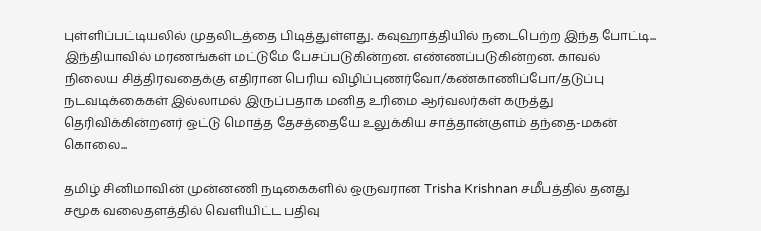புள்ளிப்பட்டியலில் முதலிடத்தை பிடித்துள்ளது. கவுஹாத்தியில் நடைபெற்ற இந்த போட்டி...
இந்தியாவில் மரணங்கள் மட்டுமே பேசப்படுகின்றன. எண்ணப்படுகின்றன. காவல் நிலைய சித்திரவதைக்கு எதிரான பெரிய விழிப்புணர்வோ/கண்காணிப்போ/தடுப்பு நடவடிக்கைகள் இல்லாமல் இருப்பதாக மனித உரிமை ஆர்வலர்கள் கருத்து தெரிவிக்கின்றனர் ஒட்டு மொத்த தேசத்தையே உலுக்கிய சாத்தான்குளம் தந்தை-மகன் கொலை...

தமிழ் சினிமாவின் முன்னணி நடிகைகளில் ஒருவரான Trisha Krishnan சமீபத்தில் தனது சமூக வலைதளத்தில் வெளியிட்ட பதிவு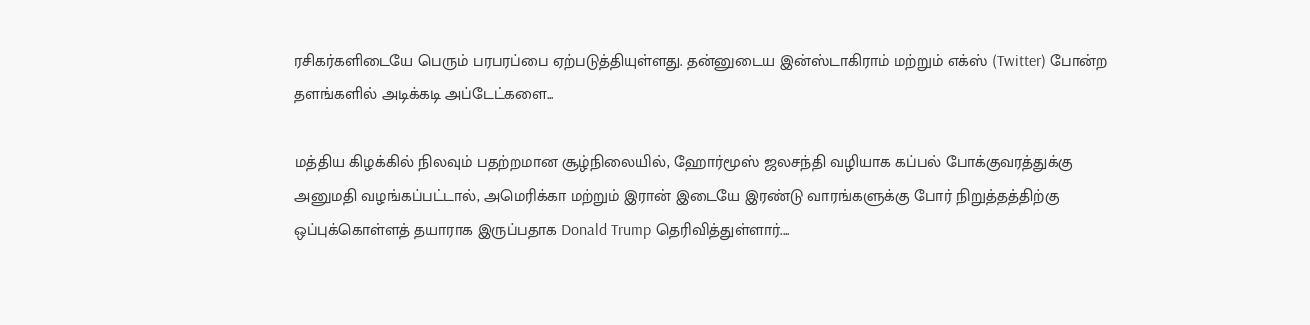ரசிகர்களிடையே பெரும் பரபரப்பை ஏற்படுத்தியுள்ளது. தன்னுடைய இன்ஸ்டாகிராம் மற்றும் எக்ஸ் (Twitter) போன்ற தளங்களில் அடிக்கடி அப்டேட்களை...

மத்திய கிழக்கில் நிலவும் பதற்றமான சூழ்நிலையில், ஹோர்மூஸ் ஜலசந்தி வழியாக கப்பல் போக்குவரத்துக்கு அனுமதி வழங்கப்பட்டால், அமெரிக்கா மற்றும் இரான் இடையே இரண்டு வாரங்களுக்கு போர் நிறுத்தத்திற்கு ஒப்புக்கொள்ளத் தயாராக இருப்பதாக Donald Trump தெரிவித்துள்ளார்....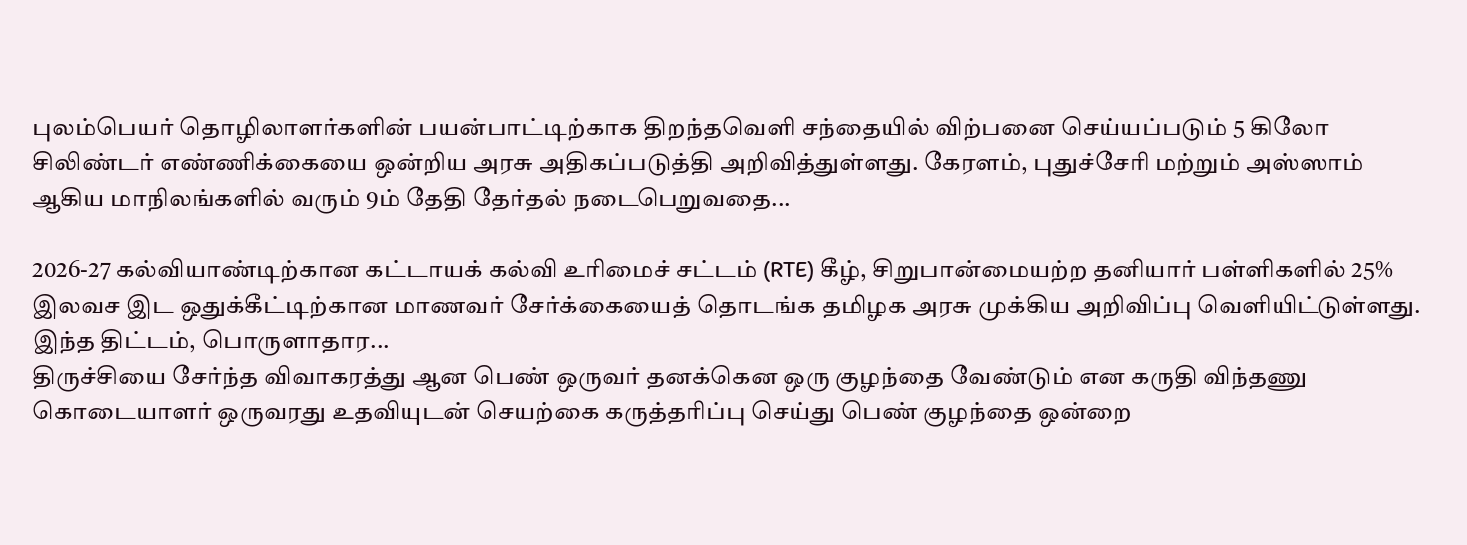புலம்பெயர் தொழிலாளர்களின் பயன்பாட்டிற்காக திறந்தவெளி சந்தையில் விற்பனை செய்யப்படும் 5 கிலோ சிலிண்டர் எண்ணிக்கையை ஒன்றிய அரசு அதிகப்படுத்தி அறிவித்துள்ளது. கேரளம், புதுச்சேரி மற்றும் அஸ்ஸாம் ஆகிய மாநிலங்களில் வரும் 9ம் தேதி தேர்தல் நடைபெறுவதை...

2026-27 கல்வியாண்டிற்கான கட்டாயக் கல்வி உரிமைச் சட்டம் (RTE) கீழ், சிறுபான்மையற்ற தனியார் பள்ளிகளில் 25% இலவச இட ஒதுக்கீட்டிற்கான மாணவர் சேர்க்கையைத் தொடங்க தமிழக அரசு முக்கிய அறிவிப்பு வெளியிட்டுள்ளது. இந்த திட்டம், பொருளாதார...
திருச்சியை சேர்ந்த விவாகரத்து ஆன பெண் ஒருவர் தனக்கென ஒரு குழந்தை வேண்டும் என கருதி விந்தணு கொடையாளர் ஒருவரது உதவியுடன் செயற்கை கருத்தரிப்பு செய்து பெண் குழந்தை ஒன்றை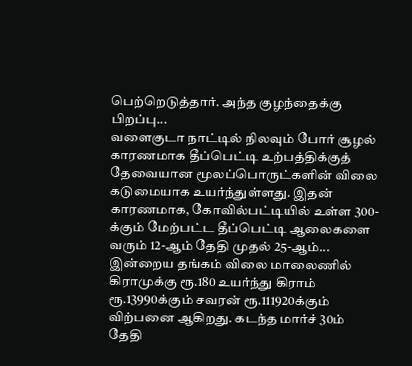பெற்றெடுத்தார். அந்த குழந்தைக்கு பிறப்பு...
வளைகுடா நாட்டில் நிலவும் போர் சூழல் காரணமாக தீப்பெட்டி உற்பத்திக்குத் தேவையான மூலப்பொருட்களின் விலை கடுமையாக உயர்ந்துள்ளது. இதன் காரணமாக, கோவில்பட்டியில் உள்ள 300-க்கும் மேற்பட்ட தீப்பெட்டி ஆலைகளை வரும் 12-ஆம் தேதி முதல் 25-ஆம்...
இன்றைய தங்கம் விலை மாலைணில் கிராமுக்கு ரூ.180 உயர்ந்து கிராம் ரூ.13990க்கும் சவரன் ரூ.111920க்கும் விற்பனை ஆகிறது. கடந்த மார்ச் 30ம் தேதி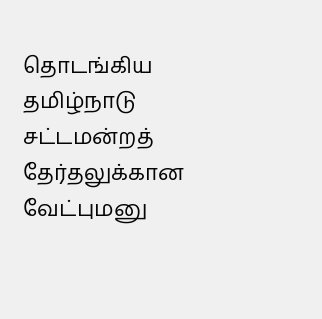தொடங்கிய தமிழ்நாடு சட்டமன்றத் தேர்தலுக்கான வேட்புமனு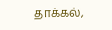தாக்கல்,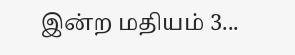இன்ற மதியம் 3...